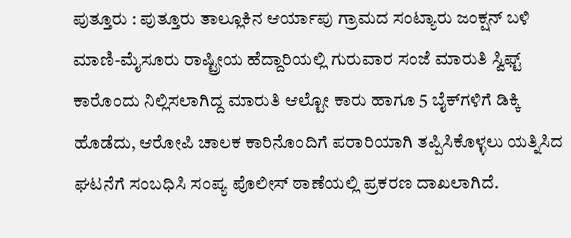ಪುತ್ತೂರು : ಪುತ್ತೂರು ತಾಲ್ಲೂಕಿನ ಆರ್ಯಾಪು ಗ್ರಾಮದ ಸಂಟ್ಯಾರು ಜಂಕ್ಷನ್ ಬಳಿ ಮಾಣಿ-ಮೈಸೂರು ರಾಷ್ಟ್ರೀಯ ಹೆದ್ದಾರಿಯಲ್ಲಿ ಗುರುವಾರ ಸಂಜೆ ಮಾರುತಿ ಸ್ವಿಫ್ಟ್ ಕಾರೊಂದು ನಿಲ್ಲಿಸಲಾಗಿದ್ದ ಮಾರುತಿ ಆಲ್ಟೋ ಕಾರು ಹಾಗೂ 5 ಬೈಕ್‍ಗಳಿಗೆ ಡಿಕ್ಕಿ ಹೊಡೆದು, ಆರೋಪಿ ಚಾಲಕ ಕಾರಿನೊಂದಿಗೆ ಪರಾರಿಯಾಗಿ ತಪ್ಪಿಸಿಕೊಳ್ಳಲು ಯತ್ನಿಸಿದ ಘಟನೆಗೆ ಸಂಬಧಿಸಿ ಸಂಪ್ಯ ಪೊಲೀಸ್ ಠಾಣೆಯಲ್ಲಿ ಪ್ರಕರಣ ದಾಖಲಾಗಿದೆ.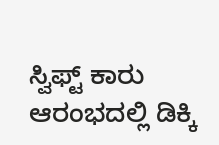ಸ್ವಿಫ್ಟ್ ಕಾರು ಆರಂಭದಲ್ಲಿ ಡಿಕ್ಕಿ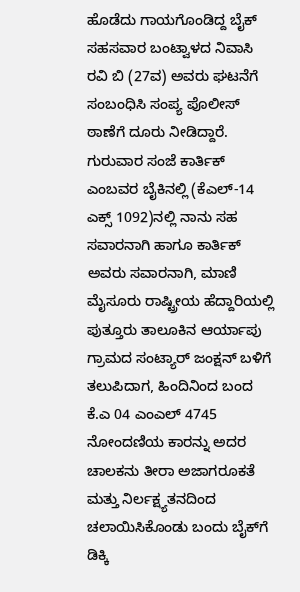ಹೊಡೆದು ಗಾಯಗೊಂಡಿದ್ದ ಬೈಕ್ ಸಹಸವಾರ ಬಂಟ್ವಾಳದ ನಿವಾಸಿ ರವಿ ಬಿ (27ವ) ಅವರು ಘಟನೆಗೆ ಸಂಬಂಧಿಸಿ ಸಂಪ್ಯ ಪೊಲೀಸ್ ಠಾಣೆಗೆ ದೂರು ನೀಡಿದ್ದಾರೆ.
ಗುರುವಾರ ಸಂಜೆ ಕಾರ್ತಿಕ್ ಎಂಬವರ ಬೈಕಿನಲ್ಲಿ (ಕೆಎಲ್-14 ಎಕ್ಸ್ 1092)ನಲ್ಲಿ ನಾನು ಸಹ ಸವಾರನಾಗಿ ಹಾಗೂ ಕಾರ್ತಿಕ್ ಅವರು ಸವಾರನಾಗಿ, ಮಾಣಿ ಮೈಸೂರು ರಾಷ್ಟ್ರೀಯ ಹೆದ್ದಾರಿಯಲ್ಲಿ ಪುತ್ತೂರು ತಾಲೂಕಿನ ಆರ್ಯಾಪು ಗ್ರಾಮದ ಸಂಟ್ಯಾರ್ ಜಂಕ್ಷನ್ ಬಳಿಗೆ ತಲುಪಿದಾಗ, ಹಿಂದಿನಿಂದ ಬಂದ ಕೆ.ಎ 04 ಎಂಎಲ್ 4745 ನೋಂದಣಿಯ ಕಾರನ್ನು ಅದರ ಚಾಲಕನು ತೀರಾ ಅಜಾಗರೂಕತೆ ಮತ್ತು ನಿರ್ಲಕ್ಷ್ಯತನದಿಂದ ಚಲಾಯಿಸಿಕೊಂಡು ಬಂದು ಬೈಕ್‍ಗೆ ಡಿಕ್ಕಿ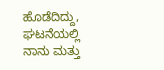ಹೊಡೆದಿದ್ದು, ಘಟನೆಯಲ್ಲಿ ನಾನು ಮತ್ತು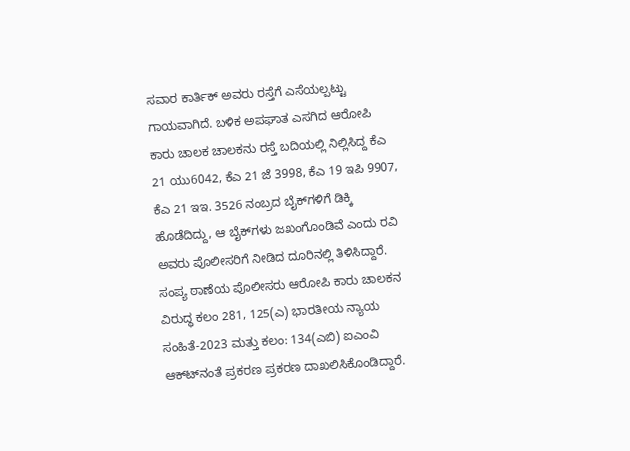ಸವಾರ ಕಾರ್ತಿಕ್ ಅವರು ರಸ್ತೆಗೆ ಎಸೆಯಲ್ಪಟ್ಟು ಗಾಯವಾಗಿದೆ. ಬಳಿಕ ಅಪಘಾತ ಎಸಗಿದ ಆರೋಪಿ ಕಾರು ಚಾಲಕ ಚಾಲಕನು ರಸ್ತೆ ಬದಿಯಲ್ಲಿ ನಿಲ್ಲಿಸಿದ್ದ ಕೆಎ 21 ಯು6042, ಕೆಎ 21 ಜೆ 3998, ಕೆಎ 19 ಇಪಿ 9907, ಕೆಎ 21 ಇಇ. 3526 ನಂಬ್ರದ ಬೈಕ್‍ಗಳಿಗೆ ಡಿಕ್ಕಿ ಹೊಡೆದಿದ್ದು, ಆ ಬೈಕ್‍ಗಳು ಜಖಂಗೊಂಡಿವೆ ಎಂದು ರವಿ ಅವರು ಪೊಲೀಸರಿಗೆ ನೀಡಿದ ದೂರಿನಲ್ಲಿ ತಿಳಿಸಿದ್ದಾರೆ. ಸಂಪ್ಯ ಠಾಣೆಯ ಪೊಲೀಸರು ಆರೋಪಿ ಕಾರು ಚಾಲಕನ ವಿರುದ್ಧ ಕಲಂ 281, 125(ಎ) ಭಾರತೀಯ ನ್ಯಾಯ ಸಂಹಿತೆ-2023 ಮತ್ತು ಕಲಂ: 134(ಎಬಿ) ಐಎಂವಿ ಆಕ್ಟ್‍ನಂತೆ ಪ್ರಕರಣ ಪ್ರಕರಣ ದಾಖಲಿಸಿಕೊಂಡಿದ್ದಾರೆ.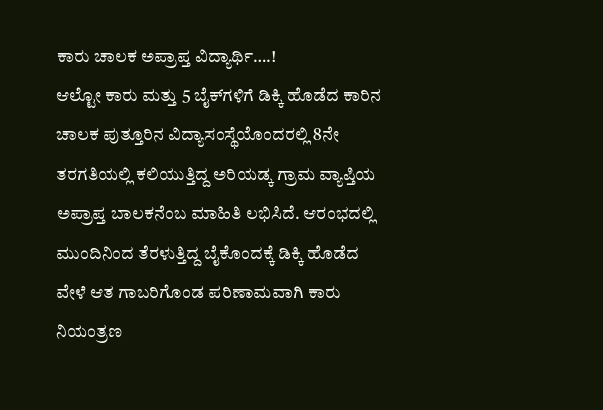ಕಾರು ಚಾಲಕ ಅಪ್ರಾಪ್ತ ವಿದ್ಯಾರ್ಥಿ….!
ಆಲ್ಟೋ ಕಾರು ಮತ್ತು 5 ಬೈಕ್‍ಗಳಿಗೆ ಡಿಕ್ಕಿ ಹೊಡೆದ ಕಾರಿನ ಚಾಲಕ ಪುತ್ತೂರಿನ ವಿದ್ಯಾಸಂಸ್ಥೆಯೊಂದರಲ್ಲಿ 8ನೇ ತರಗತಿಯಲ್ಲಿ ಕಲಿಯುತ್ತಿದ್ದ ಅರಿಯಡ್ಕ ಗ್ರಾಮ ವ್ಯಾಪ್ತಿಯ ಅಪ್ರಾಪ್ತ ಬಾಲಕನೆಂಬ ಮಾಹಿತಿ ಲಭಿಸಿದೆ. ಆರಂಭದಲ್ಲಿ ಮುಂದಿನಿಂದ ತೆರಳುತ್ತಿದ್ದ ಬೈಕೊಂದಕ್ಕೆ ಡಿಕ್ಕಿ ಹೊಡೆದ ವೇಳೆ ಆತ ಗಾಬರಿಗೊಂಡ ಪರಿಣಾಮವಾಗಿ ಕಾರು ನಿಯಂತ್ರಣ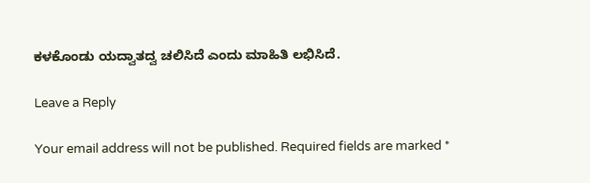ಕಳಕೊಂಡು ಯದ್ವಾತದ್ವ ಚಲಿಸಿದೆ ಎಂದು ಮಾಹಿತಿ ಲಭಿಸಿದೆ.

Leave a Reply

Your email address will not be published. Required fields are marked *